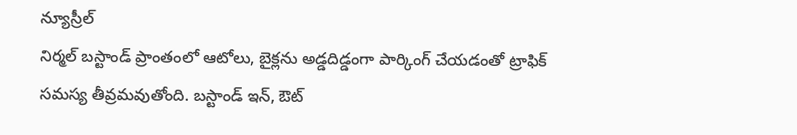న్యూస్రీల్
నిర్మల్ బస్టాండ్ ప్రాంతంలో ఆటోలు, బైక్లను అడ్డదిడ్డంగా పార్కింగ్ చేయడంతో ట్రాఫిక్ సమస్య తీవ్రమవుతోంది. బస్టాండ్ ఇన్, ఔట్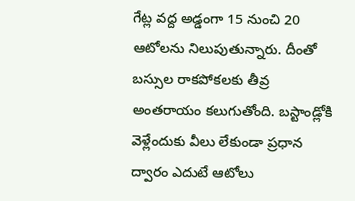గేట్ల వద్ద అడ్డంగా 15 నుంచి 20 ఆటోలను నిలుపుతున్నారు. దీంతో బస్సుల రాకపోకలకు తీవ్ర అంతరాయం కలుగుతోంది. బస్టాండ్లోకి వెళ్లేందుకు వీలు లేకుండా ప్రధాన ద్వారం ఎదుటే ఆటోలు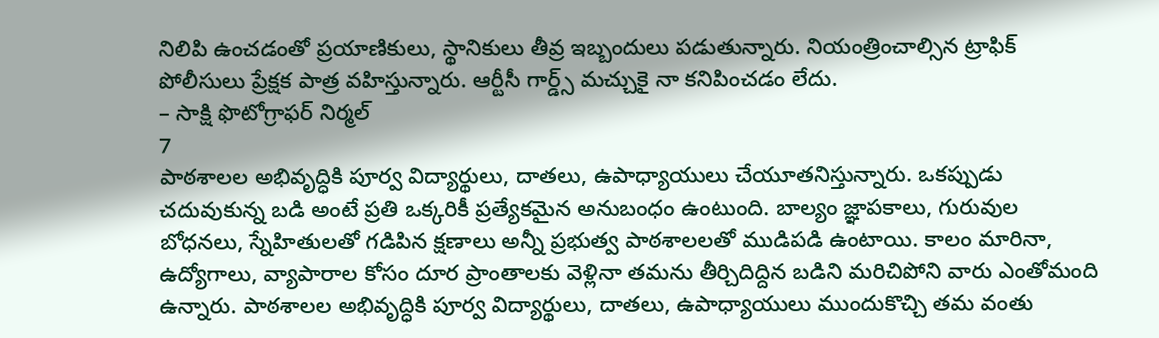నిలిపి ఉంచడంతో ప్రయాణికులు, స్థానికులు తీవ్ర ఇబ్బందులు పడుతున్నారు. నియంత్రించాల్సిన ట్రాఫిక్ పోలీసులు ప్రేక్షక పాత్ర వహిస్తున్నారు. ఆర్టీసీ గార్డ్స్ మచ్చుకై నా కనిపించడం లేదు.
– సాక్షి ఫొటోగ్రాఫర్ నిర్మల్
7
పాఠశాలల అభివృద్ధికి పూర్వ విద్యార్థులు, దాతలు, ఉపాధ్యాయులు చేయూతనిస్తున్నారు. ఒకప్పుడు చదువుకున్న బడి అంటే ప్రతి ఒక్కరికీ ప్రత్యేకమైన అనుబంధం ఉంటుంది. బాల్యం జ్ఞాపకాలు, గురువుల బోధనలు, స్నేహితులతో గడిపిన క్షణాలు అన్నీ ప్రభుత్వ పాఠశాలలతో ముడిపడి ఉంటాయి. కాలం మారినా, ఉద్యోగాలు, వ్యాపారాల కోసం దూర ప్రాంతాలకు వెళ్లినా తమను తీర్చిదిద్దిన బడిని మరిచిపోని వారు ఎంతోమంది ఉన్నారు. పాఠశాలల అభివృద్ధికి పూర్వ విద్యార్థులు, దాతలు, ఉపాధ్యాయులు ముందుకొచ్చి తమ వంతు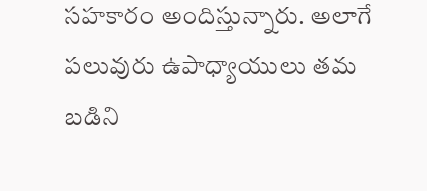సహకారం అందిస్తున్నారు. అలాగే పలువురు ఉపాధ్యాయులు తమ బడిని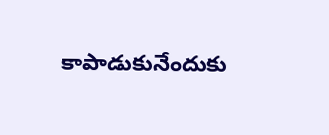కాపాడుకునేందుకు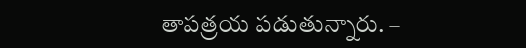తాపత్రయ పడుతున్నారు. –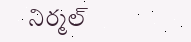నిర్మల్